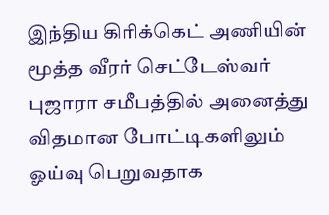இந்திய கிரிக்கெட் அணியின் மூத்த வீரர் செட்டேஸ்வர் புஜாரா சமீபத்தில் அனைத்து விதமான போட்டிகளிலும் ஓய்வு பெறுவதாக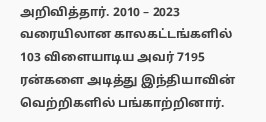அறிவித்தார். 2010 – 2023 வரையிலான காலகட்டங்களில் 103 விளையாடிய அவர் 7195 ரன்களை அடித்து இந்தியாவின் வெற்றிகளில் பங்காற்றினார்.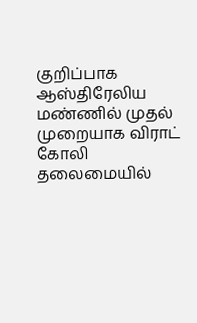குறிப்பாக ஆஸ்திரேலிய மண்ணில் முதல் முறையாக விராட் கோலி தலைமையில்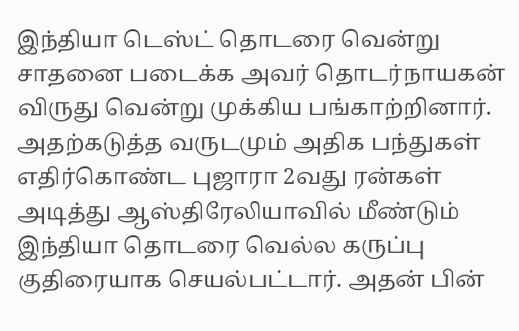இந்தியா டெஸ்ட் தொடரை வென்று சாதனை படைக்க அவர் தொடர்நாயகன் விருது வென்று முக்கிய பங்காற்றினார்.
அதற்கடுத்த வருடமும் அதிக பந்துகள் எதிர்கொண்ட புஜாரா 2வது ரன்கள் அடித்து ஆஸ்திரேலியாவில் மீண்டும் இந்தியா தொடரை வெல்ல கருப்பு குதிரையாக செயல்பட்டார். அதன் பின்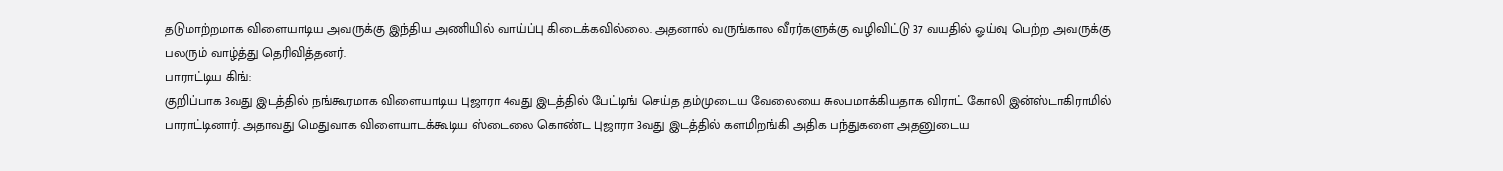தடுமாற்றமாக விளையாடிய அவருக்கு இந்திய அணியில் வாய்ப்பு கிடைக்கவில்லை. அதனால் வருங்கால வீரர்களுக்கு வழிவிட்டு 37 வயதில் ஓய்வு பெற்ற அவருக்கு பலரும் வாழ்த்து தெரிவித்தனர்.
பாராட்டிய கிங்:
குறிப்பாக 3வது இடத்தில் நங்கூரமாக விளையாடிய புஜாரா 4வது இடத்தில் பேட்டிங் செய்த தம்முடைய வேலையை சுலபமாக்கியதாக விராட் கோலி இன்ஸ்டாகிராமில் பாராட்டினார். அதாவது மெதுவாக விளையாடக்கூடிய ஸ்டைலை கொண்ட புஜாரா 3வது இடத்தில் களமிறங்கி அதிக பந்துகளை அதனுடைய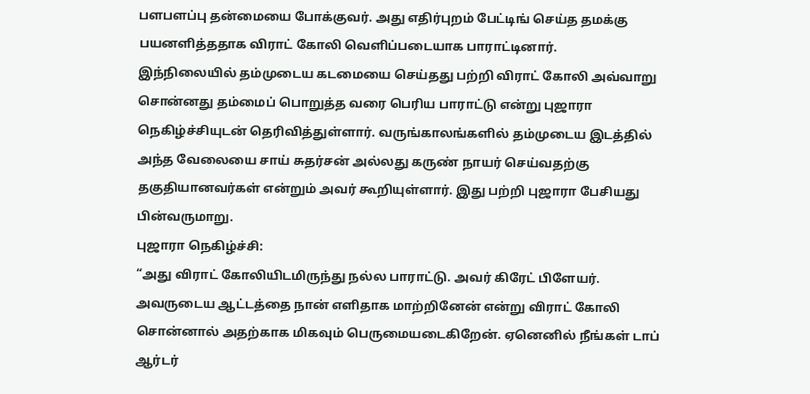பளபளப்பு தன்மையை போக்குவர். அது எதிர்புறம் பேட்டிங் செய்த தமக்கு பயனளித்ததாக விராட் கோலி வெளிப்படையாக பாராட்டினார்.
இந்நிலையில் தம்முடைய கடமையை செய்தது பற்றி விராட் கோலி அவ்வாறு சொன்னது தம்மைப் பொறுத்த வரை பெரிய பாராட்டு என்று புஜாரா நெகிழ்ச்சியுடன் தெரிவித்துள்ளார். வருங்காலங்களில் தம்முடைய இடத்தில் அந்த வேலையை சாய் சுதர்சன் அல்லது கருண் நாயர் செய்வதற்கு தகுதியானவர்கள் என்றும் அவர் கூறியுள்ளார். இது பற்றி புஜாரா பேசியது பின்வருமாறு.
புஜாரா நெகிழ்ச்சி:
“அது விராட் கோலியிடமிருந்து நல்ல பாராட்டு. அவர் கிரேட் பிளேயர். அவருடைய ஆட்டத்தை நான் எளிதாக மாற்றினேன் என்று விராட் கோலி சொன்னால் அதற்காக மிகவும் பெருமையடைகிறேன். ஏனெனில் நீங்கள் டாப் ஆர்டர்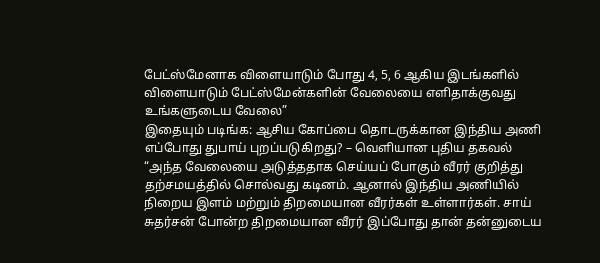பேட்ஸ்மேனாக விளையாடும் போது 4, 5, 6 ஆகிய இடங்களில் விளையாடும் பேட்ஸ்மேன்களின் வேலையை எளிதாக்குவது உங்களுடைய வேலை”
இதையும் படிங்க: ஆசிய கோப்பை தொடருக்கான இந்திய அணி எப்போது துபாய் புறப்படுகிறது? – வெளியான புதிய தகவல்
“அந்த வேலையை அடுத்ததாக செய்யப் போகும் வீரர் குறித்து தற்சமயத்தில் சொல்வது கடினம். ஆனால் இந்திய அணியில் நிறைய இளம் மற்றும் திறமையான வீரர்கள் உள்ளார்கள். சாய் சுதர்சன் போன்ற திறமையான வீரர் இப்போது தான் தன்னுடைய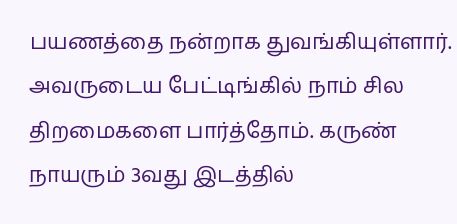பயணத்தை நன்றாக துவங்கியுள்ளார். அவருடைய பேட்டிங்கில் நாம் சில திறமைகளை பார்த்தோம். கருண் நாயரும் 3வது இடத்தில்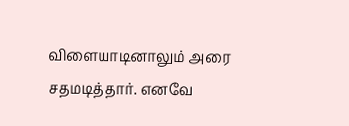விளையாடினாலும் அரை சதமடித்தார். எனவே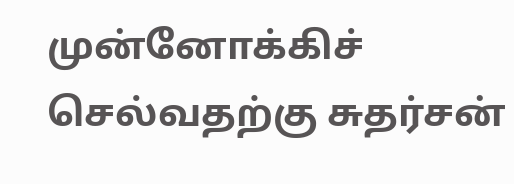முன்னோக்கிச் செல்வதற்கு சுதர்சன்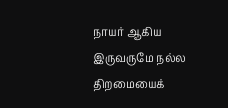நாயர் ஆகிய இருவருமே நல்ல திறமையைக்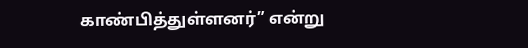காண்பித்துள்ளனர்” என்று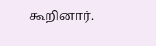கூறினார்.